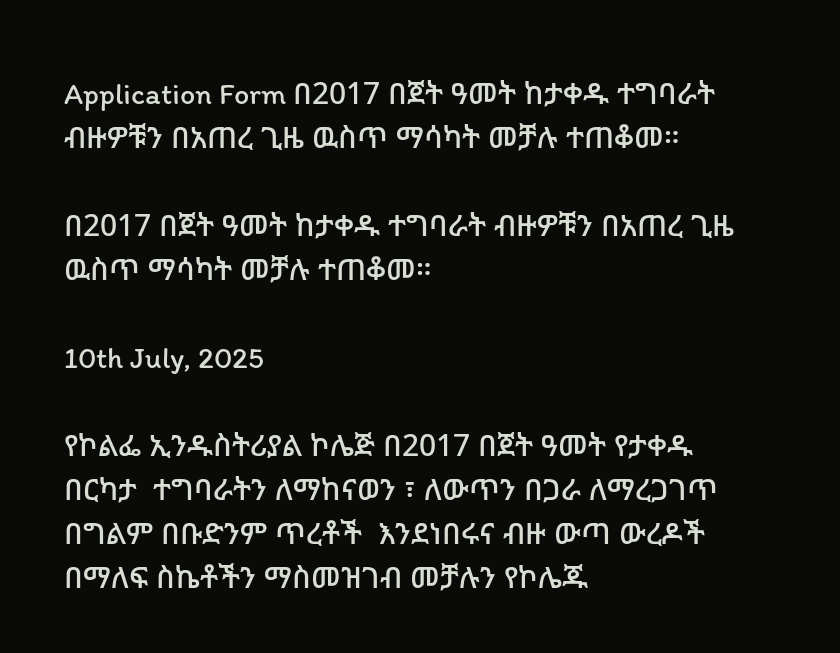Application Form በ2017 በጀት ዓመት ከታቀዱ ተግባራት ብዙዎቹን በአጠረ ጊዜ ዉስጥ ማሳካት መቻሉ ተጠቆመ።

በ2017 በጀት ዓመት ከታቀዱ ተግባራት ብዙዎቹን በአጠረ ጊዜ ዉስጥ ማሳካት መቻሉ ተጠቆመ።

10th July, 2025

የኮልፌ ኢንዱስትሪያል ኮሌጅ በ2017 በጀት ዓመት የታቀዱ  በርካታ  ተግባራትን ለማከናወን ፣ ለውጥን በጋራ ለማረጋገጥ በግልም በቡድንም ጥረቶች  እንደነበሩና ብዙ ውጣ ውረዶች በማለፍ ስኬቶችን ማስመዝገብ መቻሉን የኮሌጁ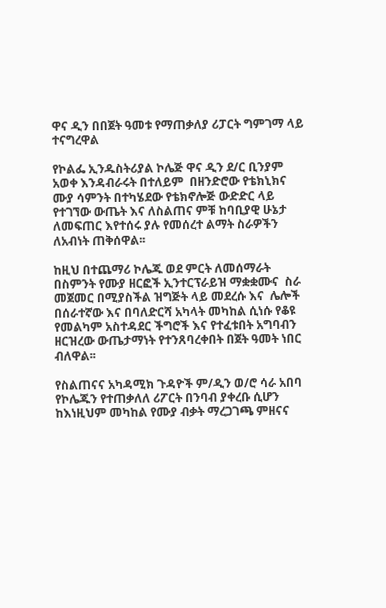ዋና ዲን በበጀት ዓመቱ የማጠቃለያ ሪፓርት ግምገማ ላይ ተናግረዋል

የኮልፌ ኢንዱስትሪያል ኮሌጅ ዋና ዲን ደ/ር ቢንያም አወቀ እንዳብራሩት በተለይም  በዘንድሮው የቴክኒክና ሙያ ሳምንት በተካሄደው የቴክኖሎጅ ውድድር ላይ የተገኘው ውጤት እና ለስልጠና ምቹ ከባቢያዊ ሁኔታ ለመፍጠር እየተሰሩ ያሉ የመሰረተ ልማት ስራዎችን ለአብነት ጠቅሰዋል፡፡

ከዚህ በተጨማሪ ኮሌጁ ወደ ምርት ለመሰማራት በስምንት የሙያ ዘርፎች ኢንተርፕራይዝ ማቋቋሙና  ስራ መጀመር በሚያስችል ዝግጅት ላይ መደረሱ እና  ሌሎች በሰራተኛው እና በባለድርሻ አካላት መካከል ሲነሱ የቆዩ  የመልካም አስተዳደር ችግሮች እና የተፈቱበት አግባብን  ዘርዝረው ውጤታማነት የተንጸባረቀበት በጀት ዓመት ነበር ብለዋል፡፡

የስልጠናና አካዳሚክ ጉዳዮች ም/ዲን ወ/ሮ ሳራ አበባ የኮሌጁን የተጠቃለለ ሪፖርት በንባብ ያቀረቡ ሲሆን  ከእነዚህም መካከል የሙያ ብቃት ማረጋገጫ ምዘናና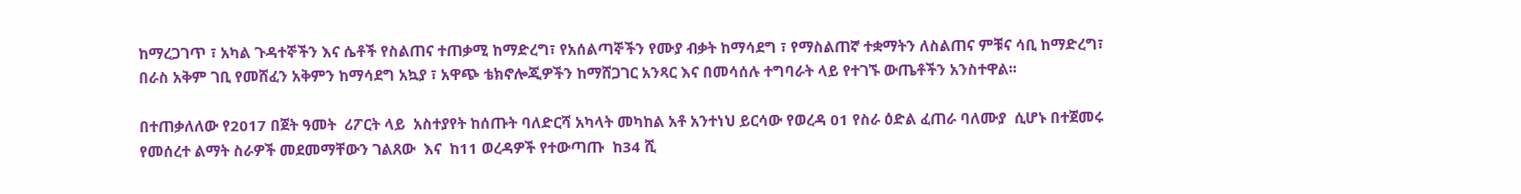ከማረጋገጥ ፣ አካል ጉዳተኞችን እና ሴቶች የስልጠና ተጠቃሚ ከማድረግ፣ የአሰልጣኞችን የሙያ ብቃት ከማሳደግ ፣ የማስልጠኛ ተቋማትን ለስልጠና ምቹና ሳቢ ከማድረግ፣ በራስ አቅም ገቢ የመሸፈን አቅምን ከማሳደግ አኳያ ፣ አዋጭ ቴክኖሎጂዎችን ከማሸጋገር አንጻር እና በመሳሰሉ ተግባራት ላይ የተገኙ ውጤቶችን አንስተዋል፡፡

በተጠቃለለው የ2017 በጀት ዓመት  ሪፖርት ላይ  አስተያየት ከሰጡት ባለድርሻ አካላት መካከል አቶ አንተነህ ይርሳው የወረዳ 01 የስራ ዕድል ፈጠራ ባለሙያ  ሲሆኑ በተጀመሩ የመሰረተ ልማት ስራዎች መደመማቸውን ገልጸው  እና  ከ11 ወረዳዎች የተውጣጡ  ከ34 ሺ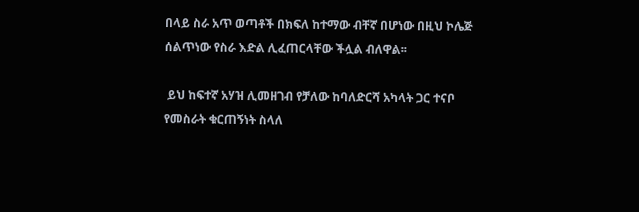በላይ ስራ አጥ ወጣቶች በክፍለ ከተማው ብቸኛ በሆነው በዚህ ኮሌጅ ሰልጥነው የስራ እድል ሊፈጠርላቸው ችሏል ብለዋል፡፡

 ይህ ከፍተኛ አሃዝ ሊመዘገብ የቻለው ከባለድርሻ አካላት ጋር ተናቦ የመስራት ቁርጠኝነት ስላለ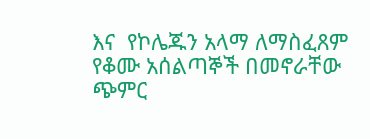እና  የኮሌጁን አላማ ለማስፈጸም የቆሙ አሰልጣኞች በመኖራቸው ጭምር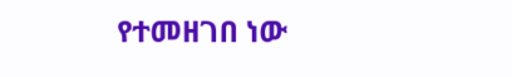የተመዘገበ ነው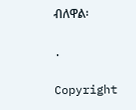ብለዋል፡

.

Copyright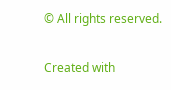© All rights reserved.

Created with